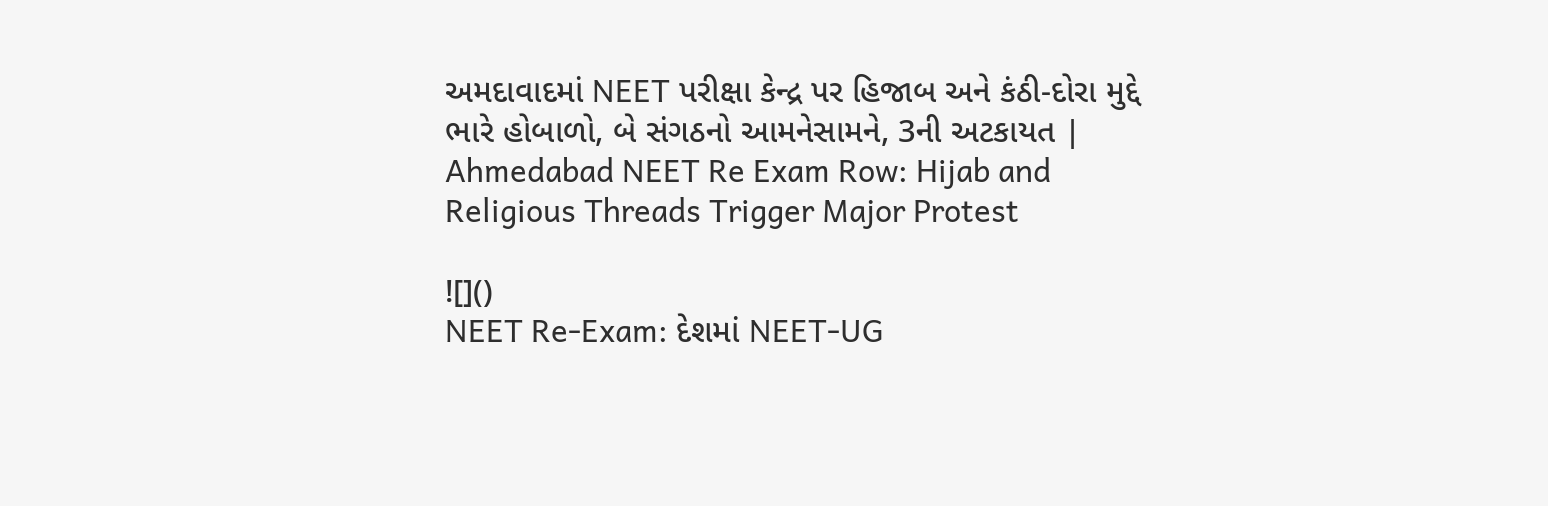અમદાવાદમાં NEET પરીક્ષા કેન્દ્ર પર હિજાબ અને કંઠી-દોરા મુદ્દે ભારે હોબાળો, બે સંગઠનો આમનેસામને, 3ની અટકાયત | Ahmedabad NEET Re Exam Row: Hijab and Religious Threads Trigger Major Protest

![]()
NEET Re-Exam: દેશમાં NEET-UG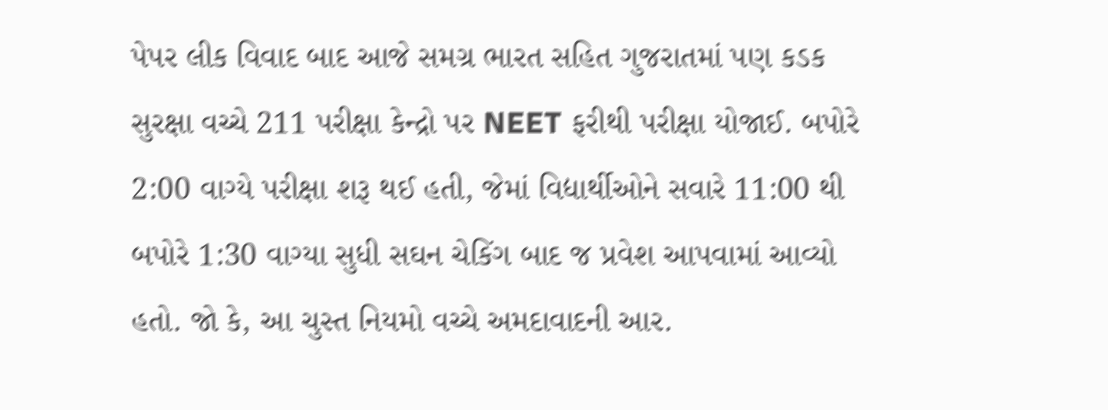પેપર લીક વિવાદ બાદ આજે સમગ્ર ભારત સહિત ગુજરાતમાં પણ કડક સુરક્ષા વચ્ચે 211 પરીક્ષા કેન્દ્રો પર NEET ફરીથી પરીક્ષા યોજાઈ. બપોરે 2:00 વાગ્યે પરીક્ષા શરૂ થઈ હતી, જેમાં વિદ્યાર્થીઓને સવારે 11:00 થી બપોરે 1:30 વાગ્યા સુધી સઘન ચેકિંગ બાદ જ પ્રવેશ આપવામાં આવ્યો હતો. જો કે, આ ચુસ્ત નિયમો વચ્ચે અમદાવાદની આર.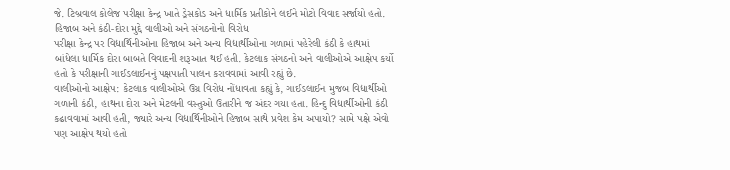જે. ટિબ્રવાલ કોલેજ પરીક્ષા કેન્દ્ર ખાતે ડ્રેસકોડ અને ધાર્મિક પ્રતીકોને લઈને મોટો વિવાદ સર્જાયો હતો.
હિજાબ અને કંઠી-દોરા મુદ્દે વાલીઓ અને સંગઠનોનો વિરોધ
પરીક્ષા કેન્દ્ર પર વિદ્યાર્થિનીઓના હિજાબ અને અન્ય વિદ્યાર્થીઓના ગળામાં પહેરેલી કંઠી કે હાથમાં બાંધેલા ધાર્મિક દોરા બાબતે વિવાદની શરૂઆત થઈ હતી. કેટલાક સંગઠનો અને વાલીઓએ આક્ષેપ કર્યો હતો કે પરીક્ષાની ગાઈડલાઈનનું પક્ષપાતી પાલન કરાવવામાં આવી રહ્યું છે.
વાલીઓનો આક્ષેપ: કેટલાક વાલીઓએ ઉગ્ર વિરોધ નોંધાવતા કહ્યું કે, ગાઈડલાઈન મુજબ વિદ્યાર્થીઓ ગળાની કંઠી, હાથના દોરા અને મેટલની વસ્તુઓ ઉતારીને જ અંદર ગયા હતા. હિન્દુ વિદ્યાર્થીઓની કંઠી કઢાવવામાં આવી હતી, જ્યારે અન્ય વિદ્યાર્થિનીઓને હિજાબ સાથે પ્રવેશ કેમ અપાયો? સામે પક્ષે એવો પણ આક્ષેપ થયો હતો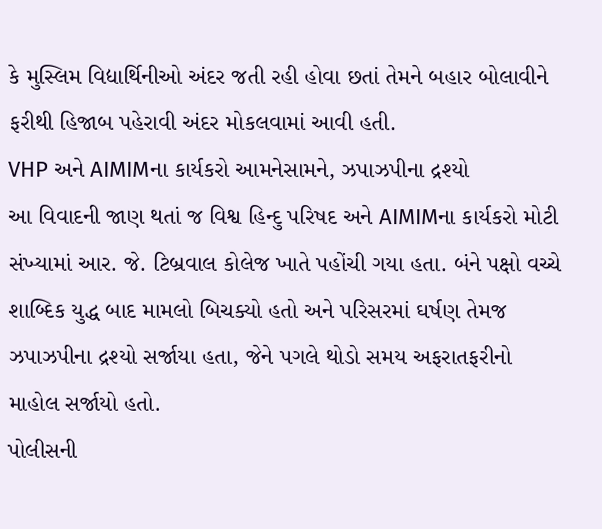કે મુસ્લિમ વિદ્યાર્થિનીઓ અંદર જતી રહી હોવા છતાં તેમને બહાર બોલાવીને ફરીથી હિજાબ પહેરાવી અંદર મોકલવામાં આવી હતી.
VHP અને AIMIMના કાર્યકરો આમનેસામને, ઝપાઝપીના દ્રશ્યો
આ વિવાદની જાણ થતાં જ વિશ્વ હિન્દુ પરિષદ અને AIMIMના કાર્યકરો મોટી સંખ્યામાં આર. જે. ટિબ્રવાલ કોલેજ ખાતે પહોંચી ગયા હતા. બંને પક્ષો વચ્ચે શાબ્દિક યુદ્ધ બાદ મામલો બિચક્યો હતો અને પરિસરમાં ઘર્ષણ તેમજ ઝપાઝપીના દ્રશ્યો સર્જાયા હતા, જેને પગલે થોડો સમય અફરાતફરીનો માહોલ સર્જાયો હતો.
પોલીસની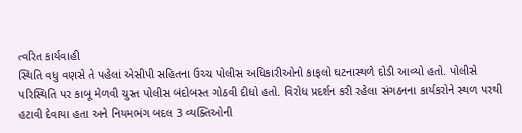ત્વરિત કાર્યવાહી
સ્થિતિ વધુ વણસે તે પહેલાં એસીપી સહિતના ઉચ્ચ પોલીસ અધિકારીઓનો કાફલો ઘટનાસ્થળે દોડી આવ્યો હતો. પોલીસે પરિસ્થિતિ પર કાબૂ મેળવી ચુસ્ત પોલીસ બંદોબસ્ત ગોઠવી દીધો હતો. વિરોધ પ્રદર્શન કરી રહેલા સંગઠનના કાર્યકરોને સ્થળ પરથી હટાવી દેવાયા હતા અને નિયમભંગ બદલ 3 વ્યક્તિઓની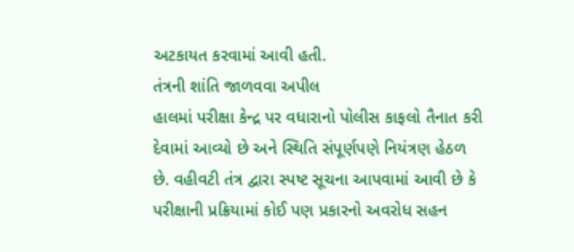અટકાયત કરવામાં આવી હતી.
તંત્રની શાંતિ જાળવવા અપીલ
હાલમાં પરીક્ષા કેન્દ્ર પર વધારાનો પોલીસ કાફલો તૈનાત કરી દેવામાં આવ્યો છે અને સ્થિતિ સંપૂર્ણપણે નિયંત્રણ હેઠળ છે. વહીવટી તંત્ર દ્વારા સ્પષ્ટ સૂચના આપવામાં આવી છે કે પરીક્ષાની પ્રક્રિયામાં કોઈ પણ પ્રકારનો અવરોધ સહન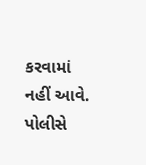કરવામાં નહીં આવે. પોલીસે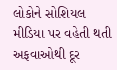લોકોને સોશિયલ મીડિયા પર વહેતી થતી અફવાઓથી દૂર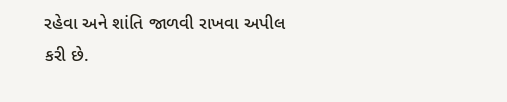રહેવા અને શાંતિ જાળવી રાખવા અપીલ કરી છે.